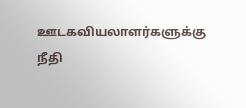ஊடகவியலாளர்களுக்கு நீதி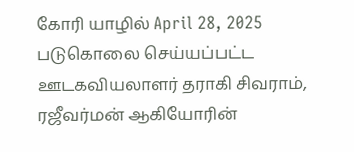கோரி யாழில் April 28, 2025 படுகொலை செய்யப்பட்ட ஊடகவியலாளர் தராகி சிவராம், ரஜீவர்மன் ஆகியோரின்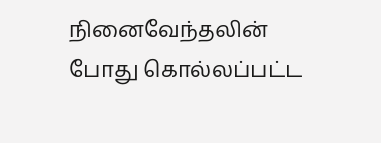நினைவேந்தலின் போது கொல்லப்பட்ட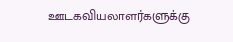ஊடகவியலாளர்களுக்கு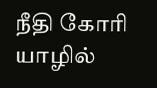நீதி கோரி யாழில்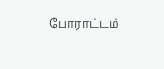போராட்டம்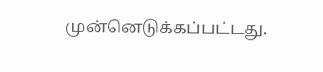முன்னெடுக்கப்பட்டது.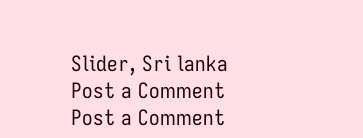Slider, Sri lanka
Post a Comment
Post a Comment